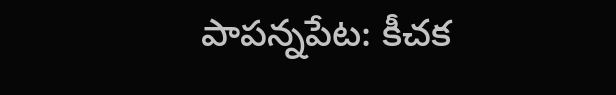పాపన్నపేట: కీచక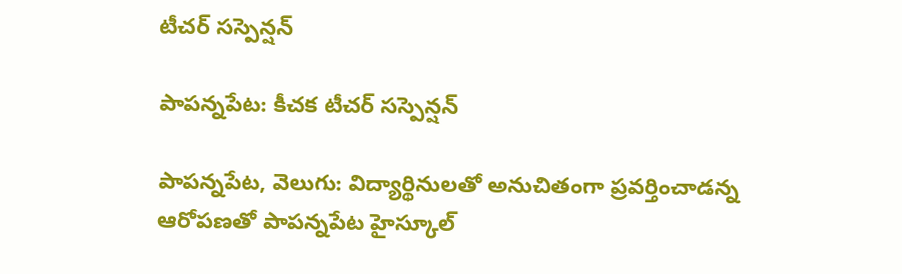టీచర్ సస్పెన్షన్

పాపన్నపేట: కీచక టీచర్ సస్పెన్షన్

పాపన్నపేట, వెలుగు: విద్యార్థినులతో అనుచితంగా ప్రవర్తించాడన్న ఆరోపణతో పాపన్నపేట హైస్కూల్‌‌‌‌‌‌‌‌‌‌‌‌‌‌‌‌‌‌‌‌‌‌‌‌‌‌‌‌‌‌‌‌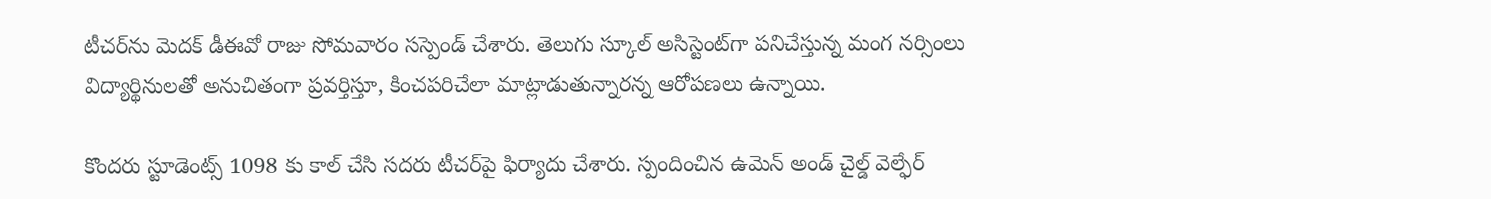టీచర్‌‌‌‌‌‌‌‌‌‌‌‌‌‌‌‌‌‌‌‌‌‌‌‌‌‌‌‌‌‌‌‌‌‌‌‌‌‌‌‌‌‌‌‌‌‌‌‌‌‌‌‌‌‌‌‌‌‌‌‌‌‌‌‌ను మెదక్ డీఈవో రాజు సోమవారం సస్పెండ్‌‌‌‌‌‌‌‌‌‌‌‌‌‌‌‌‌‌‌‌‌‌‌‌‌‌‌‌‌‌‌‌ చేశారు. తెలుగు స్కూల్ అసిస్టెంట్‌‌‌‌‌‌‌‌‌‌‌‌‌‌‌‌‌‌‌‌‌‌‌‌‌‌‌‌‌‌‌‌గా పనిచేస్తున్న మంగ నర్సింలు విద్యార్థినులతో అనుచితంగా ప్రవర్తిస్తూ, కించపరిచేలా మాట్లాడుతున్నారన్న ఆరోపణలు ఉన్నాయి.

కొందరు స్టూడెంట్స్‌‌‌‌‌‌‌‌‌‌‌‌‌‌‌‌‌‌‌‌‌‌‌‌‌‌‌‌‌‌‌‌ 1098 కు కాల్ చేసి సదరు టీచర్‌‌‌‌‌‌‌‌‌‌‌‌‌‌‌‌‌‌‌‌‌‌‌‌‌‌‌‌‌‌‌‌‌‌‌‌‌‌‌‌‌‌‌‌‌‌‌‌‌‌‌‌‌‌‌‌‌‌‌‌‌‌‌‌పై ఫిర్యాదు చేశారు. స్పందించిన ఉమెన్ అండ్ చైల్డ్ వెల్ఫేర్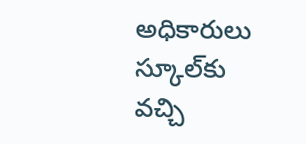అధికారులు స్కూల్‌‌‌‌‌‌‌‌‌‌‌‌‌‌‌‌‌‌‌‌‌‌‌‌‌‌‌‌‌‌‌‌కు వచ్చి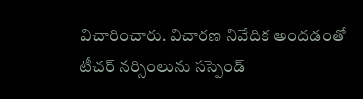విచారించారు. విచారణ నివేదిక అందడంతో టీచర్ నర్సింలును సస్పెండ్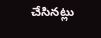చేసినట్లు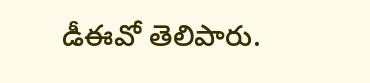డీఈవో తెలిపారు.